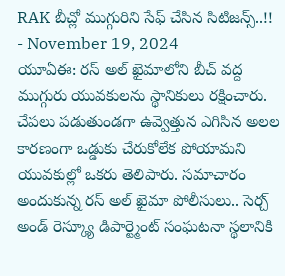RAK బీచ్లో ముగ్గురిని సేఫ్ చేసిన సిటిజన్స్..!!
- November 19, 2024
యూఏఈ: రస్ అల్ ఖైమాలోని బీచ్ వద్ద ముగ్గురు యువకులను స్థానికులు రక్షించారు. చేపలు పడుతుండగా ఉవ్వెత్తున ఎగిసిన అలల కారణంగా ఒడ్డుకు చేరుకోలేక పోయామని యువకుల్లో ఒకరు తెలిపారు. సమాచారం అందుకున్న రస్ అల్ ఖైమా పోలీసులు.. సెర్చ్ అండ్ రెస్క్యూ డిపార్ట్మెంట్ సంఘటనా స్థలానికి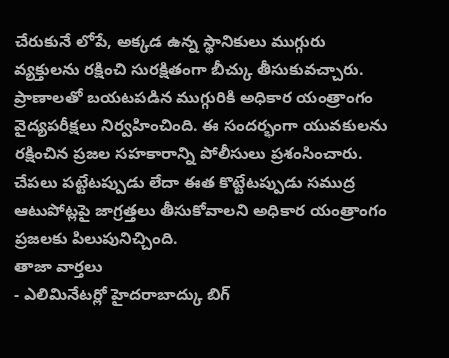చేరుకునే లోపే, అక్కడ ఉన్న స్థానికులు ముగ్గురు వ్యక్తులను రక్షించి సురక్షితంగా బీచ్కు తీసుకువచ్చారు. ప్రాణాలతో బయటపడిన ముగ్గురికి అధికార యంత్రాంగం వైద్యపరీక్షలు నిర్వహించింది. ఈ సందర్భంగా యువకులను రక్షించిన ప్రజల సహకారాన్ని పోలీసులు ప్రశంసించారు. చేపలు పట్టేటప్పుడు లేదా ఈత కొట్టేటప్పుడు సముద్ర ఆటుపోట్లపై జాగ్రత్తలు తీసుకోవాలని అధికార యంత్రాంగం ప్రజలకు పిలుపునిచ్చింది.
తాజా వార్తలు
- ఎలిమినేటర్లో హైదరాబాద్కు బిగ్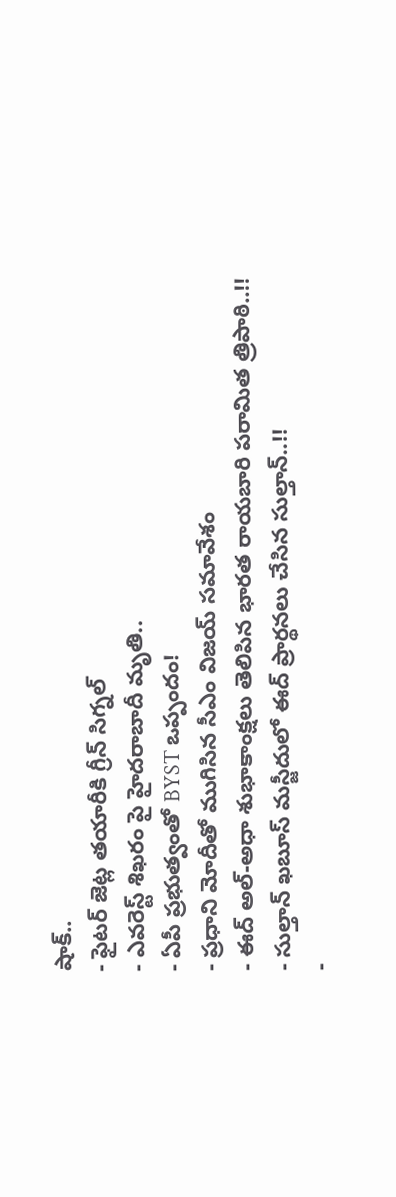షాక్..
- ఫైటర్ జెట్ల తయారీకి గ్రీన్ సిగ్నల్
- ఎవరెస్ట్ శిఖరం పై హైదరాబాదీ మృతి..
- ఏపీ ప్రభుత్వంతో BYST ఒప్పందం!
- ప్రధాని మోదీతో ముగిసిన సీఎం విజయ్ సమావేశం
- ఈద్ అల్-అధా శుభాకాంక్షలు తెలిపిన భారత రాయబారి పరామిత త్రిపాఠి..!!
- సుల్తాన్ ఖబూస్ మస్జీదులో ఈద్ ప్రార్థనలు చేసిన సుల్తాన్..!!
-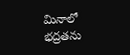మినాలో భద్రతను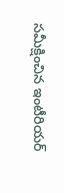సమీక్షించిన ఇంటీరియర్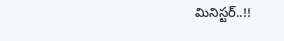మినిస్టర్..!!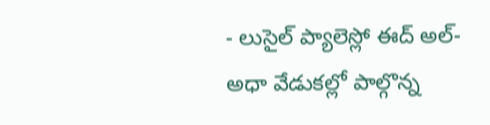- లుసైల్ ప్యాలెస్లో ఈద్ అల్-అధా వేడుకల్లో పాల్గొన్న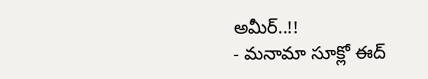అమీర్..!!
- మనామా సూక్లో ఈద్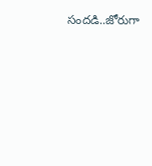సందడి..జోరుగా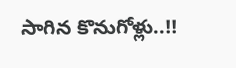సాగిన కొనుగోళ్లు..!!